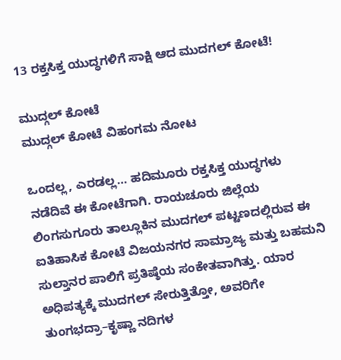13 ರಕ್ತಸಿಕ್ತ ಯುದ್ಧಗಳಿಗೆ ಸಾಕ್ಷಿ ಆದ ಮುದಗಲ್ ಕೋಟೆ!

ಮುದ್ಗಲ್ ಕೋಟೆ
ಮುದ್ಗಲ್ ಕೋಟೆ ವಿಹಂಗಮ ನೋಟ

ಒಂದಲ್ಲ, ಎರಡಲ್ಲ… ಹದಿಮೂರು ರಕ್ತಸಿಕ್ತ ಯುದ್ಧಗಳು ನಡೆದಿವೆ ಈ ಕೋಟೆಗಾಗಿ. ರಾಯಚೂರು ಜಿಲ್ಲೆಯ ಲಿಂಗಸುಗೂರು ತಾಲ್ಲೂಕಿನ ಮುದಗಲ್ ಪಟ್ಟಣದಲ್ಲಿರುವ ಈ ಐತಿಹಾಸಿಕ ಕೋಟೆ ವಿಜಯನಗರ ಸಾಮ್ರಾಜ್ಯ ಮತ್ತು ಬಹಮನಿ ಸುಲ್ತಾನರ ಪಾಲಿಗೆ ಪ್ರತಿಷ್ಠೆಯ ಸಂಕೇತವಾಗಿತ್ತು. ಯಾರ ಅಧಿಪತ್ಯಕ್ಕೆ ಮುದಗಲ್ ಸೇರುತ್ತಿತ್ತೋ, ಅವರಿಗೇ ತುಂಗಭದ್ರಾ–ಕೃಷ್ಣಾ ನದಿಗಳ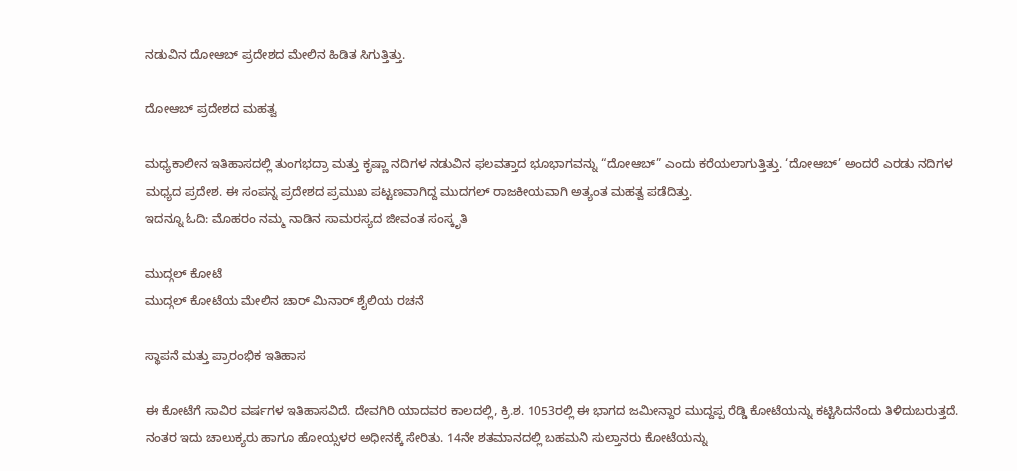ನಡುವಿನ ದೋಆಬ್ ಪ್ರದೇಶದ ಮೇಲಿನ ಹಿಡಿತ ಸಿಗುತ್ತಿತ್ತು.

ದೋಆಬ್ ಪ್ರದೇಶದ ಮಹತ್ವ

ಮಧ್ಯಕಾಲೀನ ಇತಿಹಾಸದಲ್ಲಿ ತುಂಗಭದ್ರಾ ಮತ್ತು ಕೃಷ್ಣಾ ನದಿಗಳ ನಡುವಿನ ಫಲವತ್ತಾದ ಭೂಭಾಗವನ್ನು “ದೋಆಬ್” ಎಂದು ಕರೆಯಲಾಗುತ್ತಿತ್ತು. ‘ದೋಆಬ್’ ಅಂದರೆ ಎರಡು ನದಿಗಳ ಮಧ್ಯದ ಪ್ರದೇಶ. ಈ ಸಂಪನ್ನ ಪ್ರದೇಶದ ಪ್ರಮುಖ ಪಟ್ಟಣವಾಗಿದ್ದ ಮುದಗಲ್ ರಾಜಕೀಯವಾಗಿ ಅತ್ಯಂತ ಮಹತ್ವ ಪಡೆದಿತ್ತು.
ಇದನ್ನೂ ಓದಿ: ಮೊಹರಂ ನಮ್ಮ ನಾಡಿನ ಸಾಮರಸ್ಯದ ಜೀವಂತ ಸಂಸ್ಕೃತಿ

ಮುದ್ಗಲ್ ಕೋಟೆ
ಮುದ್ಗಲ್ ಕೋಟೆಯ ಮೇಲಿನ ಚಾರ್ ಮಿನಾರ್ ಶೈಲಿಯ ರಚನೆ

ಸ್ಥಾಪನೆ ಮತ್ತು ಪ್ರಾರಂಭಿಕ ಇತಿಹಾಸ

ಈ ಕೋಟೆಗೆ ಸಾವಿರ ವರ್ಷಗಳ ಇತಿಹಾಸವಿದೆ. ದೇವಗಿರಿ ಯಾದವರ ಕಾಲದಲ್ಲಿ, ಕ್ರಿ.ಶ. 1053ರಲ್ಲಿ ಈ ಭಾಗದ ಜಮೀನ್ದಾರ ಮುದ್ದಪ್ಪ ರೆಡ್ಡಿ ಕೋಟೆಯನ್ನು ಕಟ್ಟಿಸಿದನೆಂದು ತಿಳಿದುಬರುತ್ತದೆ. ನಂತರ ಇದು ಚಾಲುಕ್ಯರು ಹಾಗೂ ಹೋಯ್ಸಳರ ಅಧೀನಕ್ಕೆ ಸೇರಿತು. 14ನೇ ಶತಮಾನದಲ್ಲಿ ಬಹಮನಿ ಸುಲ್ತಾನರು ಕೋಟೆಯನ್ನು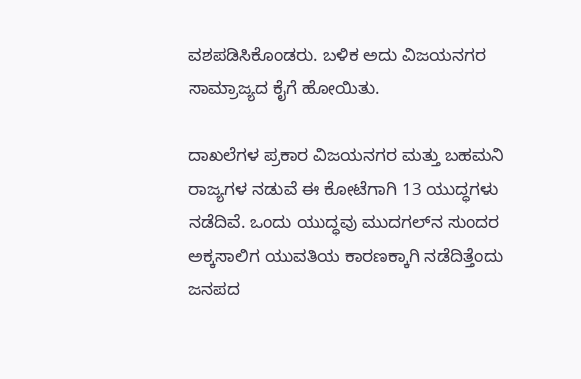ವಶಪಡಿಸಿಕೊಂಡರು. ಬಳಿಕ ಅದು ವಿಜಯನಗರ ಸಾಮ್ರಾಜ್ಯದ ಕೈಗೆ ಹೋಯಿತು.

ದಾಖಲೆಗಳ ಪ್ರಕಾರ ವಿಜಯನಗರ ಮತ್ತು ಬಹಮನಿ ರಾಜ್ಯಗಳ ನಡುವೆ ಈ ಕೋಟೆಗಾಗಿ 13 ಯುದ್ಧಗಳು ನಡೆದಿವೆ. ಒಂದು ಯುದ್ಧವು ಮುದಗಲ್‌ನ ಸುಂದರ ಅಕ್ಕಸಾಲಿಗ ಯುವತಿಯ ಕಾರಣಕ್ಕಾಗಿ ನಡೆದಿತ್ತೆಂದು ಜನಪದ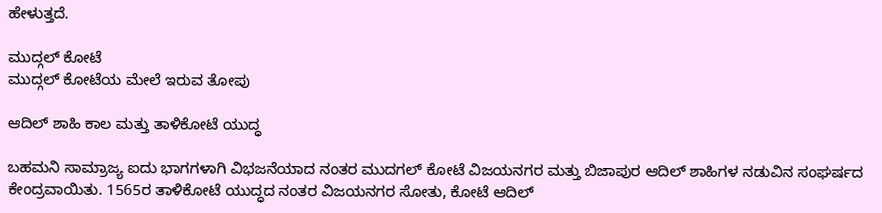ಹೇಳುತ್ತದೆ.

ಮುದ್ಗಲ್ ಕೋಟೆ
ಮುದ್ಗಲ್ ಕೋಟೆಯ ಮೇಲೆ ಇರುವ ತೋಪು

ಆದಿಲ್ ಶಾಹಿ ಕಾಲ ಮತ್ತು ತಾಳಿಕೋಟೆ ಯುದ್ಧ

ಬಹಮನಿ ಸಾಮ್ರಾಜ್ಯ ಐದು ಭಾಗಗಳಾಗಿ ವಿಭಜನೆಯಾದ ನಂತರ ಮುದಗಲ್ ಕೋಟೆ ವಿಜಯನಗರ ಮತ್ತು ಬಿಜಾಪುರ ಆದಿಲ್ ಶಾಹಿಗಳ ನಡುವಿನ ಸಂಘರ್ಷದ ಕೇಂದ್ರವಾಯಿತು. 1565ರ ತಾಳಿಕೋಟೆ ಯುದ್ಧದ ನಂತರ ವಿಜಯನಗರ ಸೋತು, ಕೋಟೆ ಆದಿಲ್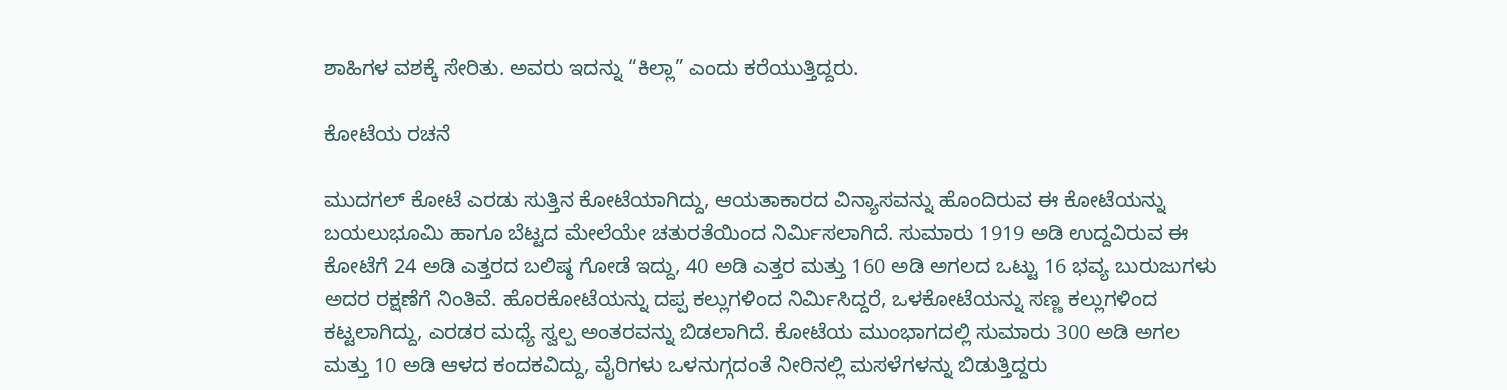ಶಾಹಿಗಳ ವಶಕ್ಕೆ ಸೇರಿತು. ಅವರು ಇದನ್ನು “ಕಿಲ್ಲಾ” ಎಂದು ಕರೆಯುತ್ತಿದ್ದರು.

ಕೋಟೆಯ ರಚನೆ

ಮುದಗಲ್ ಕೋಟೆ ಎರಡು ಸುತ್ತಿನ ಕೋಟೆಯಾಗಿದ್ದು, ಆಯತಾಕಾರದ ವಿನ್ಯಾಸವನ್ನು ಹೊಂದಿರುವ ಈ ಕೋಟೆಯನ್ನು ಬಯಲುಭೂಮಿ ಹಾಗೂ ಬೆಟ್ಟದ ಮೇಲೆಯೇ ಚತುರತೆಯಿಂದ ನಿರ್ಮಿಸಲಾಗಿದೆ. ಸುಮಾರು 1919 ಅಡಿ ಉದ್ದವಿರುವ ಈ ಕೋಟೆಗೆ 24 ಅಡಿ ಎತ್ತರದ ಬಲಿಷ್ಠ ಗೋಡೆ ಇದ್ದು, 40 ಅಡಿ ಎತ್ತರ ಮತ್ತು 160 ಅಡಿ ಅಗಲದ ಒಟ್ಟು 16 ಭವ್ಯ ಬುರುಜುಗಳು ಅದರ ರಕ್ಷಣೆಗೆ ನಿಂತಿವೆ. ಹೊರಕೋಟೆಯನ್ನು ದಪ್ಪ ಕಲ್ಲುಗಳಿಂದ ನಿರ್ಮಿಸಿದ್ದರೆ, ಒಳಕೋಟೆಯನ್ನು ಸಣ್ಣ ಕಲ್ಲುಗಳಿಂದ ಕಟ್ಟಲಾಗಿದ್ದು, ಎರಡರ ಮಧ್ಯೆ ಸ್ವಲ್ಪ ಅಂತರವನ್ನು ಬಿಡಲಾಗಿದೆ. ಕೋಟೆಯ ಮುಂಭಾಗದಲ್ಲಿ ಸುಮಾರು 300 ಅಡಿ ಅಗಲ ಮತ್ತು 10 ಅಡಿ ಆಳದ ಕಂದಕವಿದ್ದು, ವೈರಿಗಳು ಒಳನುಗ್ಗದಂತೆ ನೀರಿನಲ್ಲಿ ಮಸಳೆಗಳನ್ನು ಬಿಡುತ್ತಿದ್ದರು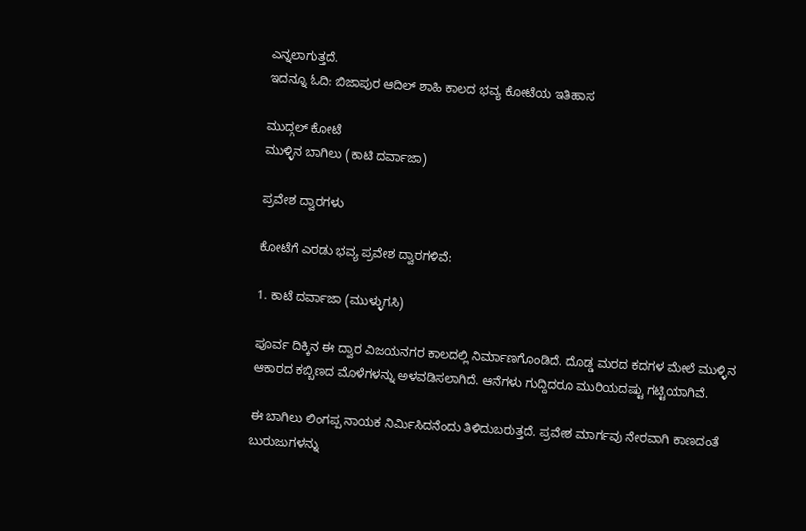ಎನ್ನಲಾಗುತ್ತದೆ.
ಇದನ್ನೂ ಓದಿ: ಬಿಜಾಪುರ ಆದಿಲ್ ಶಾಹಿ ಕಾಲದ ಭವ್ಯ ಕೋಟೆಯ ಇತಿಹಾಸ

ಮುದ್ಗಲ್ ಕೋಟೆ
ಮುಳ್ಳಿನ ಬಾಗಿಲು (ಕಾಟಿ ದರ್ವಾಜಾ)

ಪ್ರವೇಶ ದ್ವಾರಗಳು

ಕೋಟೆಗೆ ಎರಡು ಭವ್ಯ ಪ್ರವೇಶ ದ್ವಾರಗಳಿವೆ:

1. ಕಾಟೆ ದರ್ವಾಜಾ (ಮುಳ್ಳುಗಸಿ)

ಪೂರ್ವ ದಿಕ್ಕಿನ ಈ ದ್ವಾರ ವಿಜಯನಗರ ಕಾಲದಲ್ಲಿ ನಿರ್ಮಾಣಗೊಂಡಿದೆ. ದೊಡ್ಡ ಮರದ ಕದಗಳ ಮೇಲೆ ಮುಳ್ಳಿನ ಆಕಾರದ ಕಬ್ಬಿಣದ ಮೊಳೆಗಳನ್ನು ಅಳವಡಿಸಲಾಗಿದೆ. ಆನೆಗಳು ಗುದ್ದಿದರೂ ಮುರಿಯದಷ್ಟು ಗಟ್ಟಿಯಾಗಿವೆ.

ಈ ಬಾಗಿಲು ಲಿಂಗಪ್ಪ ನಾಯಕ ನಿರ್ಮಿಸಿದನೆಂದು ತಿಳಿದುಬರುತ್ತದೆ. ಪ್ರವೇಶ ಮಾರ್ಗವು ನೇರವಾಗಿ ಕಾಣದಂತೆ ಬುರುಜುಗಳನ್ನು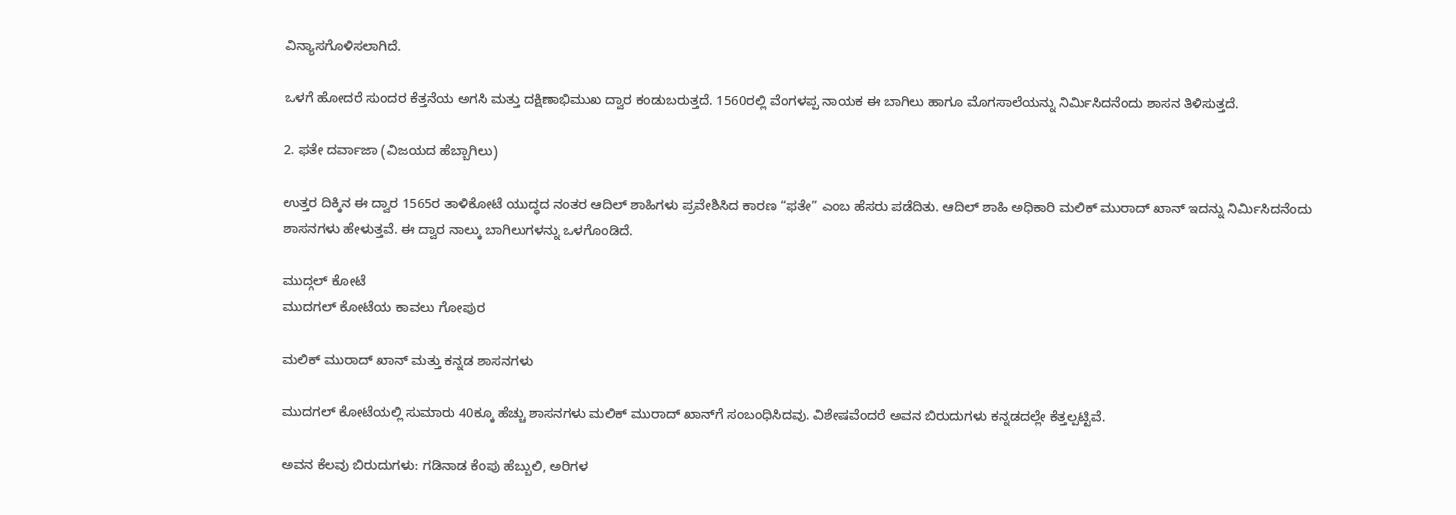ವಿನ್ಯಾಸಗೊಳಿಸಲಾಗಿದೆ.

ಒಳಗೆ ಹೋದರೆ ಸುಂದರ ಕೆತ್ತನೆಯ ಅಗಸಿ ಮತ್ತು ದಕ್ಷಿಣಾಭಿಮುಖ ದ್ವಾರ ಕಂಡುಬರುತ್ತದೆ. 1560ರಲ್ಲಿ ವೆಂಗಳಪ್ಪ ನಾಯಕ ಈ ಬಾಗಿಲು ಹಾಗೂ ಮೊಗಸಾಲೆಯನ್ನು ನಿರ್ಮಿಸಿದನೆಂದು ಶಾಸನ ತಿಳಿಸುತ್ತದೆ.

2. ಫತೇ ದರ್ವಾಜಾ (ವಿಜಯದ ಹೆಬ್ಬಾಗಿಲು)

ಉತ್ತರ ದಿಕ್ಕಿನ ಈ ದ್ವಾರ 1565ರ ತಾಳಿಕೋಟೆ ಯುದ್ಧದ ನಂತರ ಆದಿಲ್ ಶಾಹಿಗಳು ಪ್ರವೇಶಿಸಿದ ಕಾರಣ “ಫತೇ” ಎಂಬ ಹೆಸರು ಪಡೆದಿತು. ಆದಿಲ್ ಶಾಹಿ ಅಧಿಕಾರಿ ಮಲಿಕ್ ಮುರಾದ್ ಖಾನ್ ಇದನ್ನು ನಿರ್ಮಿಸಿದನೆಂದು ಶಾಸನಗಳು ಹೇಳುತ್ತವೆ. ಈ ದ್ವಾರ ನಾಲ್ಕು ಬಾಗಿಲುಗಳನ್ನು ಒಳಗೊಂಡಿದೆ.

ಮುದ್ಗಲ್ ಕೋಟೆ
ಮುದಗಲ್ ಕೋಟೆಯ ಕಾವಲು ಗೋಪುರ

ಮಲಿಕ್ ಮುರಾದ್ ಖಾನ್ ಮತ್ತು ಕನ್ನಡ ಶಾಸನಗಳು

ಮುದಗಲ್ ಕೋಟೆಯಲ್ಲಿ ಸುಮಾರು 40ಕ್ಕೂ ಹೆಚ್ಚು ಶಾಸನಗಳು ಮಲಿಕ್ ಮುರಾದ್ ಖಾನ್‌ಗೆ ಸಂಬಂಧಿಸಿದವು. ವಿಶೇಷವೆಂದರೆ ಅವನ ಬಿರುದುಗಳು ಕನ್ನಡದಲ್ಲೇ ಕೆತ್ತಲ್ಪಟ್ಟಿವೆ.

ಅವನ ಕೆಲವು ಬಿರುದುಗಳು: ಗಡಿನಾಡ ಕೆಂಪು ಹೆಬ್ಬುಲಿ, ಅರಿಗಳ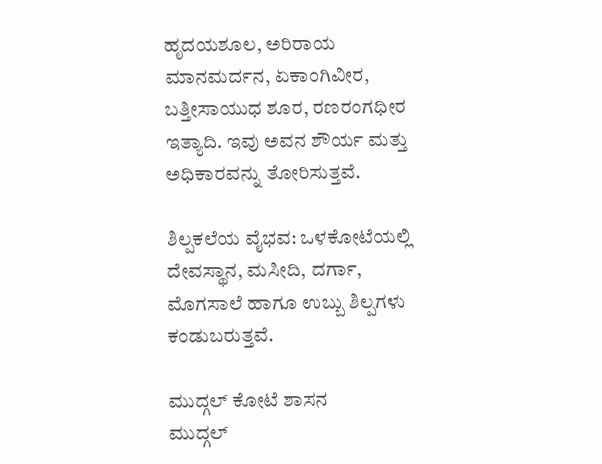ಹೃದಯಶೂಲ, ಅರಿರಾಯ ಮಾನಮರ್ದನ, ಏಕಾಂಗಿವೀರ, ಬತ್ತೀಸಾಯುಧ ಶೂರ, ರಣರಂಗಧೀರ ಇತ್ಯಾದಿ. ಇವು ಅವನ ಶೌರ್ಯ ಮತ್ತು ಅಧಿಕಾರವನ್ನು ತೋರಿಸುತ್ತವೆ.

ಶಿಲ್ಪಕಲೆಯ ವೈಭವ: ಒಳಕೋಟೆಯಲ್ಲಿ ದೇವಸ್ಥಾನ, ಮಸೀದಿ, ದರ್ಗಾ, ಮೊಗಸಾಲೆ ಹಾಗೂ ಉಬ್ಬು ಶಿಲ್ಪಗಳು ಕಂಡುಬರುತ್ತವೆ.

ಮುದ್ಗಲ್ ಕೋಟೆ ಶಾಸನ
ಮುದ್ಗಲ್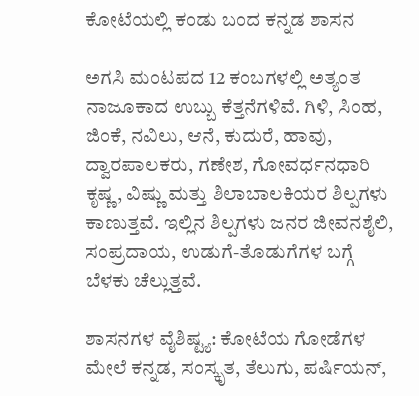ಕೋಟೆಯಲ್ಲಿ ಕಂಡು ಬಂದ ಕನ್ನಡ ಶಾಸನ

ಅಗಸಿ ಮಂಟಪದ 12 ಕಂಬಗಳಲ್ಲಿ ಅತ್ಯಂತ ನಾಜೂಕಾದ ಉಬ್ಬು ಕೆತ್ತನೆಗಳಿವೆ. ಗಿಳಿ, ಸಿಂಹ, ಜಿಂಕೆ, ನವಿಲು, ಆನೆ, ಕುದುರೆ, ಹಾವು, ದ್ವಾರಪಾಲಕರು, ಗಣೇಶ, ಗೋವರ್ಧನಧಾರಿ ಕೃಷ್ಣ, ವಿಷ್ಣು ಮತ್ತು ಶಿಲಾಬಾಲಕಿಯರ ಶಿಲ್ಪಗಳು ಕಾಣುತ್ತವೆ. ಇಲ್ಲಿನ ಶಿಲ್ಪಗಳು ಜನರ ಜೀವನಶೈಲಿ, ಸಂಪ್ರದಾಯ, ಉಡುಗೆ-ತೊಡುಗೆಗಳ ಬಗ್ಗೆ ಬೆಳಕು ಚೆಲ್ಲುತ್ತವೆ.

ಶಾಸನಗಳ ವೈಶಿಷ್ಟ್ಯ: ಕೋಟೆಯ ಗೋಡೆಗಳ ಮೇಲೆ ಕನ್ನಡ, ಸಂಸ್ಕೃತ, ತೆಲುಗು, ಪರ್ಷಿಯನ್,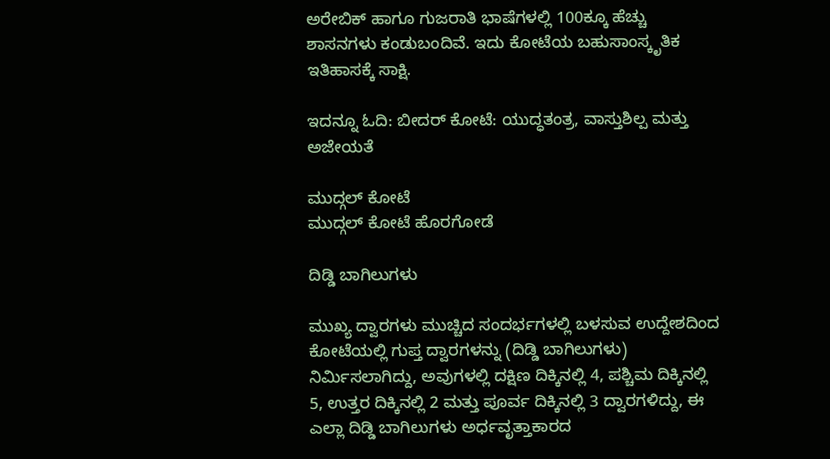ಅರೇಬಿಕ್ ಹಾಗೂ ಗುಜರಾತಿ ಭಾಷೆಗಳಲ್ಲಿ 100ಕ್ಕೂ ಹೆಚ್ಚು ಶಾಸನಗಳು ಕಂಡುಬಂದಿವೆ. ಇದು ಕೋಟೆಯ ಬಹುಸಾಂಸ್ಕೃತಿಕ ಇತಿಹಾಸಕ್ಕೆ ಸಾಕ್ಷಿ.

ಇದನ್ನೂ ಓದಿ: ಬೀದರ್ ಕೋಟೆ: ಯುದ್ಧತಂತ್ರ, ವಾಸ್ತುಶಿಲ್ಪ ಮತ್ತು ಅಜೇಯತೆ

ಮುದ್ಗಲ್ ಕೋಟೆ
ಮುದ್ಗಲ್ ಕೋಟೆ ಹೊರಗೋಡೆ

ದಿಡ್ಡಿ ಬಾಗಿಲುಗಳು

ಮುಖ್ಯ ದ್ವಾರಗಳು ಮುಚ್ಚಿದ ಸಂದರ್ಭಗಳಲ್ಲಿ ಬಳಸುವ ಉದ್ದೇಶದಿಂದ ಕೋಟೆಯಲ್ಲಿ ಗುಪ್ತ ದ್ವಾರಗಳನ್ನು (ದಿಡ್ಡಿ ಬಾಗಿಲುಗಳು) ನಿರ್ಮಿಸಲಾಗಿದ್ದು, ಅವುಗಳಲ್ಲಿ ದಕ್ಷಿಣ ದಿಕ್ಕಿನಲ್ಲಿ 4, ಪಶ್ಚಿಮ ದಿಕ್ಕಿನಲ್ಲಿ 5, ಉತ್ತರ ದಿಕ್ಕಿನಲ್ಲಿ 2 ಮತ್ತು ಪೂರ್ವ ದಿಕ್ಕಿನಲ್ಲಿ 3 ದ್ವಾರಗಳಿದ್ದು, ಈ ಎಲ್ಲಾ ದಿಡ್ಡಿ ಬಾಗಿಲುಗಳು ಅರ್ಧವೃತ್ತಾಕಾರದ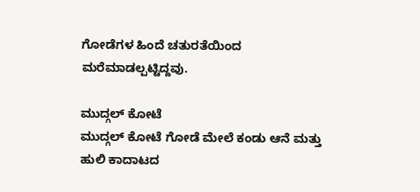ಗೋಡೆಗಳ ಹಿಂದೆ ಚತುರತೆಯಿಂದ ಮರೆಮಾಡಲ್ಪಟ್ಟಿದ್ದವು.

ಮುದ್ಗಲ್ ಕೋಟೆ
ಮುದ್ಗಲ್ ಕೋಟೆ ಗೋಡೆ ಮೇಲೆ ಕಂಡು ಆನೆ ಮತ್ತು ಹುಲಿ ಕಾದಾಟದ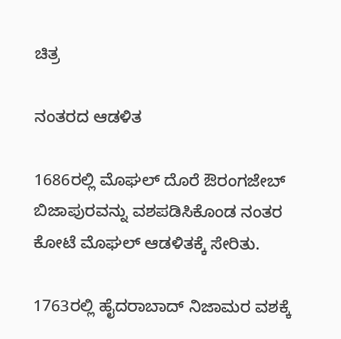ಚಿತ್ರ

ನಂತರದ ಆಡಳಿತ

1686ರಲ್ಲಿ ಮೊಘಲ್ ದೊರೆ ಔರಂಗಜೇಬ್ ಬಿಜಾಪುರವನ್ನು ವಶಪಡಿಸಿಕೊಂಡ ನಂತರ ಕೋಟೆ ಮೊಘಲ್ ಆಡಳಿತಕ್ಕೆ ಸೇರಿತು.

1763ರಲ್ಲಿ ಹೈದರಾಬಾದ್ ನಿಜಾಮರ ವಶಕ್ಕೆ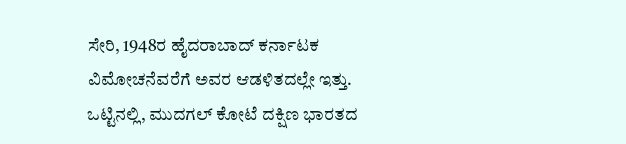ಸೇರಿ, 1948ರ ಹೈದರಾಬಾದ್ ಕರ್ನಾಟಕ ವಿಮೋಚನೆವರೆಗೆ ಅವರ ಆಡಳಿತದಲ್ಲೇ ಇತ್ತು. ಒಟ್ಟಿನಲ್ಲಿ, ಮುದಗಲ್ ಕೋಟೆ ದಕ್ಷಿಣ ಭಾರತದ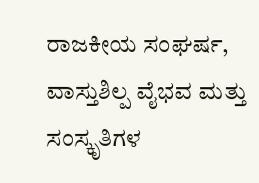ರಾಜಕೀಯ ಸಂಘರ್ಷ, ವಾಸ್ತುಶಿಲ್ಪ ವೈಭವ ಮತ್ತು ಸಂಸ್ಕೃತಿಗಳ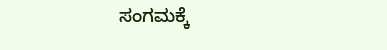ಸಂಗಮಕ್ಕೆ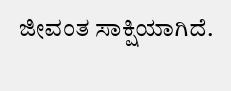ಜೀವಂತ ಸಾಕ್ಷಿಯಾಗಿದೆ.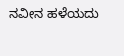ನವೀನ ಹಳೆಯದು